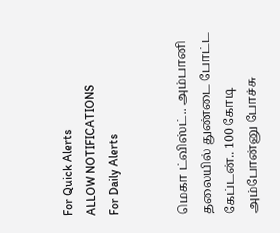For Quick Alerts
ALLOW NOTIFICATIONS
For Daily Alerts


மெகா ட்விஸ்ட்.. அம்பானி தலையில் துண்டை போட்ட கேப்டன்.. 100 கோடி அம்போன்னு போச்சு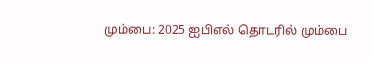மும்பை: 2025 ஐபிஎல் தொடரில் மும்பை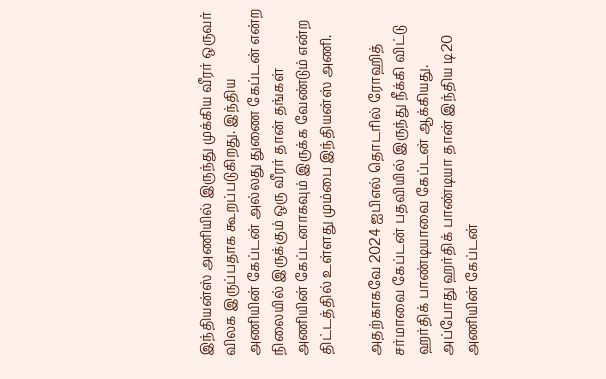இந்தியன்ஸ் அணியில் இருந்து முக்கிய வீரர் ஒருவர் விலக இருப்பதாக கூறப்படுகிறது. இந்திய அணியின் கேப்டன் அல்லது துணை கேப்டன் என்ற நிலையில் இருக்கும் ஒரு வீரர் தான் தங்கள் அணியின் கேப்டனாகவும் இருக்க வேண்டும் என்ற திட்டத்தில் உள்ளது மும்பை இந்தியன்ஸ் அணி.

அதற்காகவே 2024 ஐபிஎல் தொடரில் ரோஹித் சர்மாவை கேப்டன் பதவியில் இருந்து நீக்கி விட்டு ஹர்திக் பாண்டியாவை கேப்டன் ஆக்கியது. அப்போது ஹர்திக் பாண்டியா தான் இந்திய டி20 அணியின் கேப்டன்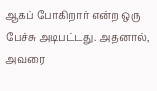ஆகப் போகிறார் என்ற ஒரு பேச்சு அடிபட்டது. அதனால், அவரை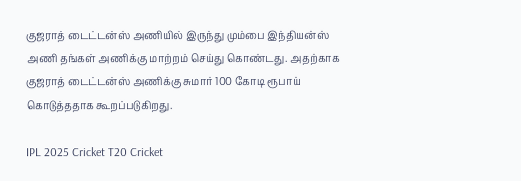குஜராத் டைட்டன்ஸ் அணியில் இருந்து மும்பை இந்தியன்ஸ் அணி தங்கள் அணிக்கு மாற்றம் செய்து கொண்டது. அதற்காக குஜராத் டைட்டன்ஸ் அணிக்கு சுமார் 100 கோடி ரூபாய் கொடுத்ததாக கூறப்படுகிறது.

IPL 2025 Cricket T20 Cricket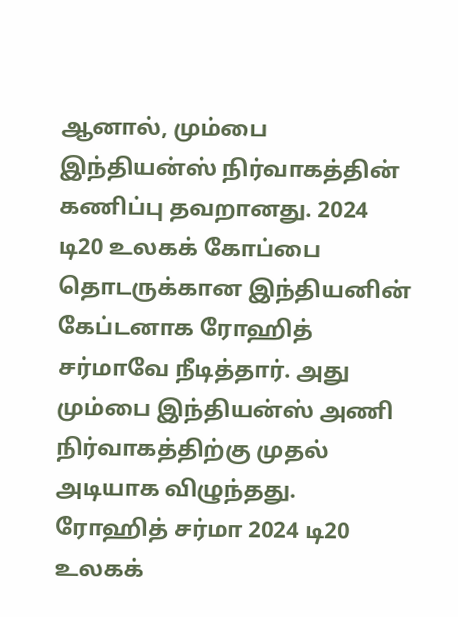ஆனால், மும்பை இந்தியன்ஸ் நிர்வாகத்தின் கணிப்பு தவறானது. 2024 டி20 உலகக் கோப்பை தொடருக்கான இந்தியனின் கேப்டனாக ரோஹித் சர்மாவே நீடித்தார். அது மும்பை இந்தியன்ஸ் அணி நிர்வாகத்திற்கு முதல் அடியாக விழுந்தது. ரோஹித் சர்மா 2024 டி20 உலகக்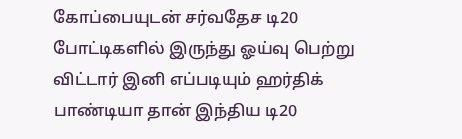கோப்பையுடன் சர்வதேச டி20 போட்டிகளில் இருந்து ஓய்வு பெற்று விட்டார் இனி எப்படியும் ஹர்திக் பாண்டியா தான் இந்திய டி20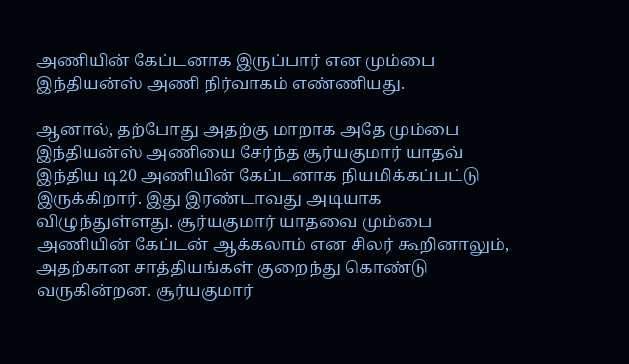அணியின் கேப்டனாக இருப்பார் என மும்பை இந்தியன்ஸ் அணி நிர்வாகம் எண்ணியது.

ஆனால், தற்போது அதற்கு மாறாக அதே மும்பை இந்தியன்ஸ் அணியை சேர்ந்த சூர்யகுமார் யாதவ் இந்திய டி20 அணியின் கேப்டனாக நியமிக்கப்பட்டு இருக்கிறார். இது இரண்டாவது அடியாக விழுந்துள்ளது. சூர்யகுமார் யாதவை மும்பை அணியின் கேப்டன் ஆக்கலாம் என சிலர் கூறினாலும், அதற்கான சாத்தியங்கள் குறைந்து கொண்டு வருகின்றன. சூர்யகுமார்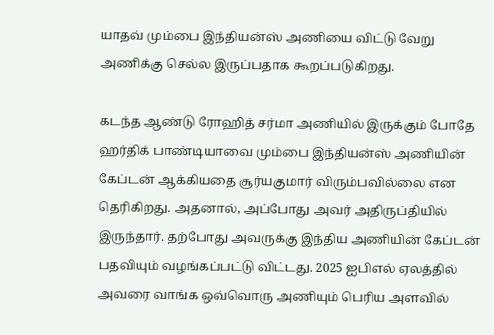யாதவ் மும்பை இந்தியன்ஸ் அணியை விட்டு வேறு அணிக்கு செல்ல இருப்பதாக கூறப்படுகிறது.

கடந்த ஆண்டு ரோஹித் சர்மா அணியில் இருக்கும் போதே ஹர்திக் பாண்டியாவை மும்பை இந்தியன்ஸ் அணியின் கேப்டன் ஆக்கியதை சூர்யகுமார் விரும்பவில்லை என தெரிகிறது. அதனால், அப்போது அவர் அதிருப்தியில் இருந்தார். தற்போது அவருக்கு இந்திய அணியின் கேப்டன் பதவியும் வழங்கப்பட்டு விட்டது. 2025 ஐபிஎல் ஏலத்தில் அவரை வாங்க ஒவ்வொரு அணியும் பெரிய அளவில்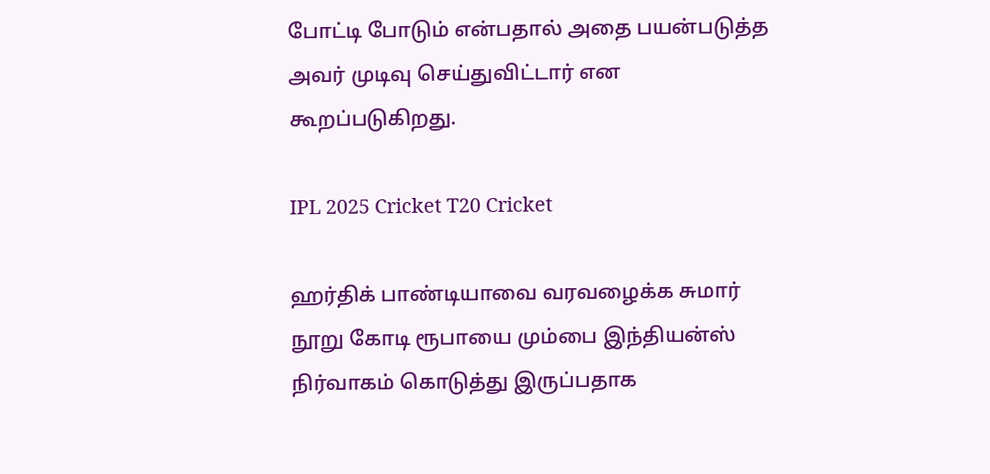போட்டி போடும் என்பதால் அதை பயன்படுத்த அவர் முடிவு செய்துவிட்டார் என கூறப்படுகிறது.

IPL 2025 Cricket T20 Cricket

ஹர்திக் பாண்டியாவை வரவழைக்க சுமார் நூறு கோடி ரூபாயை மும்பை இந்தியன்ஸ் நிர்வாகம் கொடுத்து இருப்பதாக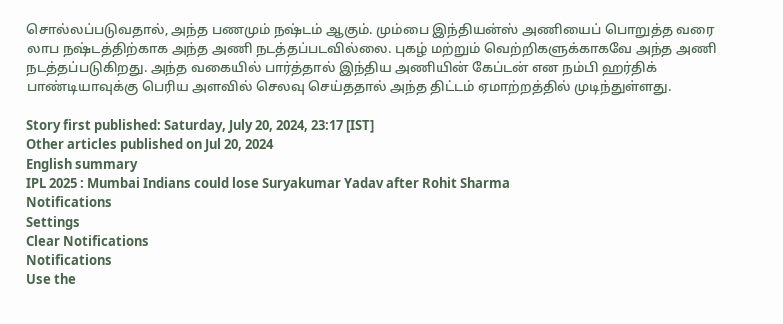சொல்லப்படுவதால், அந்த பணமும் நஷ்டம் ஆகும். மும்பை இந்தியன்ஸ் அணியைப் பொறுத்த வரை லாப நஷ்டத்திற்காக அந்த அணி நடத்தப்படவில்லை. புகழ் மற்றும் வெற்றிகளுக்காகவே அந்த அணி நடத்தப்படுகிறது. அந்த வகையில் பார்த்தால் இந்திய அணியின் கேப்டன் என நம்பி ஹர்திக் பாண்டியாவுக்கு பெரிய அளவில் செலவு செய்ததால் அந்த திட்டம் ஏமாற்றத்தில் முடிந்துள்ளது.

Story first published: Saturday, July 20, 2024, 23:17 [IST]
Other articles published on Jul 20, 2024
English summary
IPL 2025 : Mumbai Indians could lose Suryakumar Yadav after Rohit Sharma
Notifications
Settings
Clear Notifications
Notifications
Use the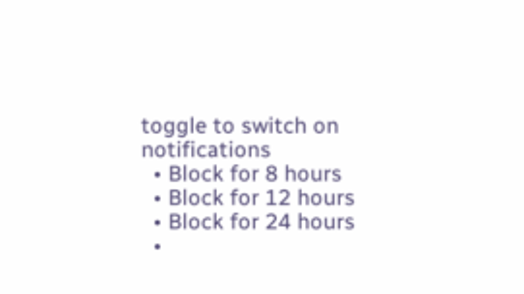toggle to switch on notifications
  • Block for 8 hours
  • Block for 12 hours
  • Block for 24 hours
  •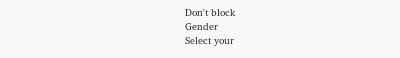Don't block
Gender
Select your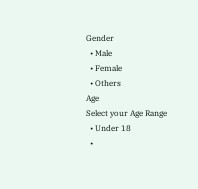Gender
  • Male
  • Female
  • Others
Age
Select your Age Range
  • Under 18
  •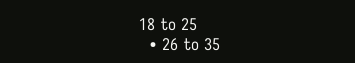18 to 25
  • 26 to 35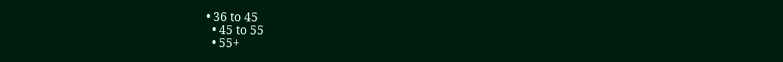• 36 to 45
  • 45 to 55
  • 55+